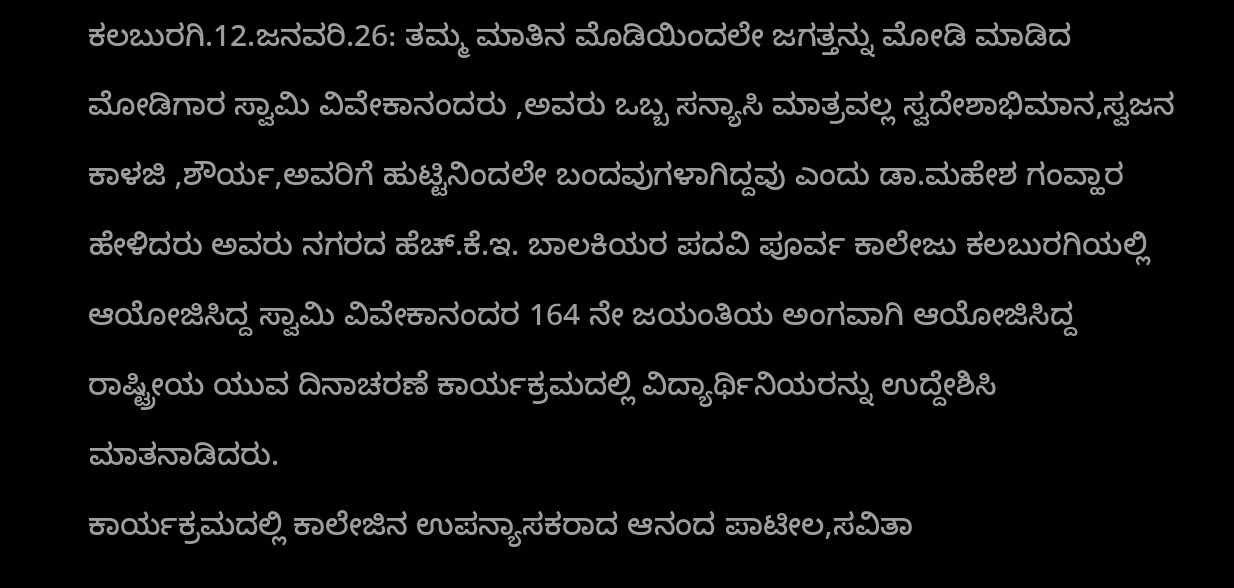ಕಲಬುರಗಿ.12.ಜನವರಿ.26: ತಮ್ಮ ಮಾತಿನ ಮೊಡಿಯಿಂದಲೇ ಜಗತ್ತನ್ನು ಮೋಡಿ ಮಾಡಿದ ಮೋಡಿಗಾರ ಸ್ವಾಮಿ ವಿವೇಕಾನಂದರು ,ಅವರು ಒಬ್ಬ ಸನ್ಯಾಸಿ ಮಾತ್ರವಲ್ಲ ಸ್ವದೇಶಾಭಿಮಾನ,ಸ್ವಜನ ಕಾಳಜಿ ,ಶೌರ್ಯ,ಅವರಿಗೆ ಹುಟ್ಟಿನಿಂದಲೇ ಬಂದವುಗಳಾಗಿದ್ದವು ಎಂದು ಡಾ.ಮಹೇಶ ಗಂವ್ಹಾರ ಹೇಳಿದರು ಅವರು ನಗರದ ಹೆಚ್.ಕೆ.ಇ. ಬಾಲಕಿಯರ ಪದವಿ ಪೂರ್ವ ಕಾಲೇಜು ಕಲಬುರಗಿಯಲ್ಲಿ ಆಯೋಜಿಸಿದ್ದ ಸ್ವಾಮಿ ವಿವೇಕಾನಂದರ 164 ನೇ ಜಯಂತಿಯ ಅಂಗವಾಗಿ ಆಯೋಜಿಸಿದ್ದ ರಾಷ್ಟ್ರೀಯ ಯುವ ದಿನಾಚರಣೆ ಕಾರ್ಯಕ್ರಮದಲ್ಲಿ ವಿದ್ಯಾರ್ಥಿನಿಯರನ್ನು ಉದ್ದೇಶಿಸಿ ಮಾತನಾಡಿದರು.
ಕಾರ್ಯಕ್ರಮದಲ್ಲಿ ಕಾಲೇಜಿನ ಉಪನ್ಯಾಸಕರಾದ ಆನಂದ ಪಾಟೀಲ,ಸವಿತಾ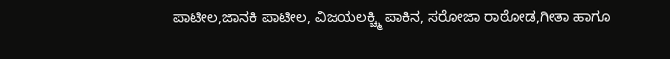ಪಾಟೀಲ,ಜಾನಕಿ ಪಾಟೀಲ, ವಿಜಯಲಕ್ಚ್ಮಿ ಪಾಕಿನ, ಸರೋಜಾ ರಾಠೋಡ,ಗೀತಾ ಹಾಗೂ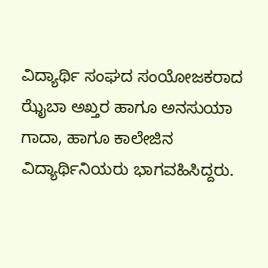ವಿದ್ಯಾರ್ಥಿ ಸಂಘದ ಸಂಯೋಜಕರಾದ ಝೈಬಾ ಅಖ್ತರ ಹಾಗೂ ಅನಸುಯಾ ಗಾದಾ, ಹಾಗೂ ಕಾಲೇಜಿನ ವಿದ್ಯಾರ್ಥಿನಿಯರು ಭಾಗವಹಿಸಿದ್ದರು.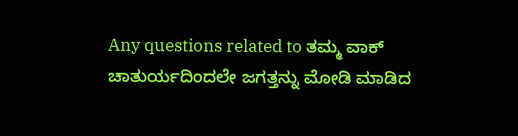Any questions related to ತಮ್ಮ ವಾಕ್ ಚಾತುರ್ಯದಿಂದಲೇ ಜಗತ್ತನ್ನು ಮೋಡಿ ಮಾಡಿದ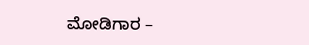ಮೋಡಿಗಾರ –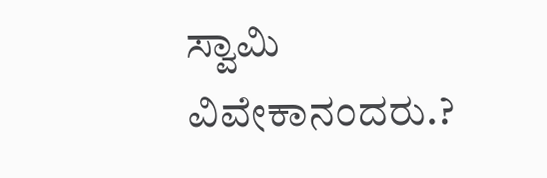ಸ್ವಾಮಿ ವಿವೇಕಾನಂದರು.?